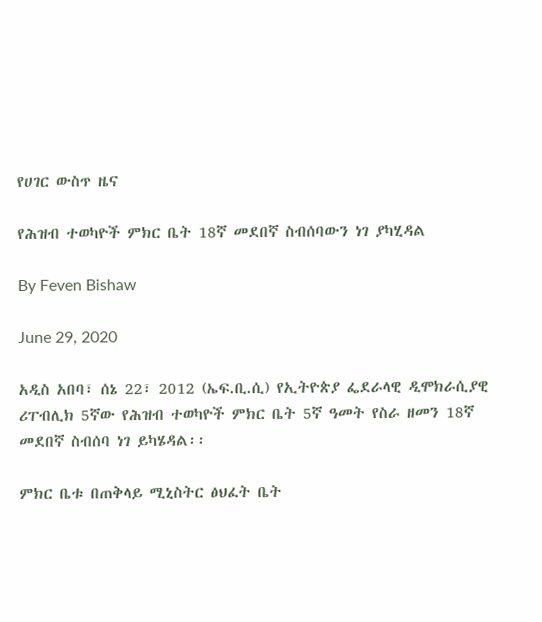የሀገር ውስጥ ዜና

የሕዝብ ተወካዮች ምክር ቤት 18ኛ መደበኛ ስብሰባውን ነገ ያካሂዳል

By Feven Bishaw

June 29, 2020

አዲስ አበባ፣ ሰኔ 22፣ 2012 (ኤፍ.ቢ.ሲ) የኢትዮጵያ ፌደራላዊ ዲሞክራሲያዊ ሪፐብሊክ 5ኛው የሕዝብ ተወካዮች ምክር ቤት 5ኛ ዓመት የስራ ዘመን 18ኛ መደበኛ ስብሰባ ነገ ይካሄዳል፡፡

ምክር ቤቱ በጠቅላይ ሚኒስትር ፅህፈት ቤት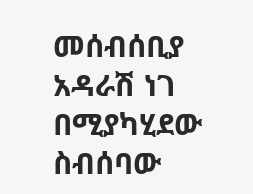መሰብሰቢያ አዳራሽ ነገ በሚያካሂደው ስብሰባው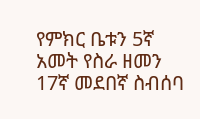የምክር ቤቱን 5ኛ አመት የስራ ዘመን 17ኛ መደበኛ ስብሰባ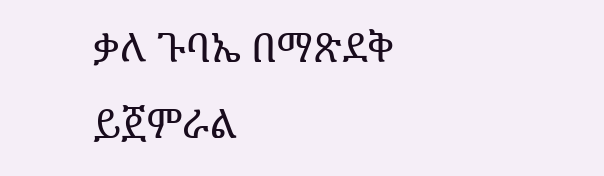ቃለ ጉባኤ በማጽደቅ ይጀምራል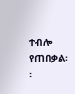ተብሎ የጠበቃል፡፡